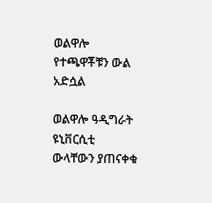ወልዋሎ የተጫዋቾቹን ውል አድሷል

ወልዋሎ ዓዲግራት ዩኒቨርሲቲ ውላቸውን ያጠናቀቁ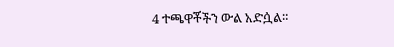4 ተጫዋቾችን ውል አድሷል።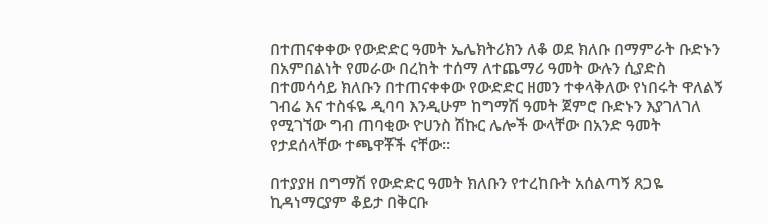በተጠናቀቀው የውድድር ዓመት ኤሌክትሪክን ለቆ ወደ ክለቡ በማምራት ቡድኑን በአምበልነት የመራው በረከት ተሰማ ለተጨማሪ ዓመት ውሉን ሲያድስ በተመሳሳይ ክለቡን በተጠናቀቀው የውድድር ዘመን ተቀላቅለው የነበሩት ዋለልኝ ገብሬ እና ተስፋዬ ዲባባ እንዲሁም ከግማሽ ዓመት ጀምሮ ቡድኑን እያገለገለ የሚገኘው ግብ ጠባቂው ዮሀንስ ሽኩር ሌሎች ውላቸው በአንድ ዓመት የታደሰላቸው ተጫዋቾች ናቸው።

በተያያዘ በግማሽ የውድድር ዓመት ክለቡን የተረከቡት አሰልጣኝ ጸጋዬ ኪዳነማርያም ቆይታ በቅርቡ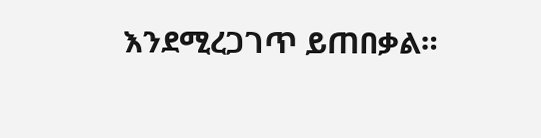እንደሚረጋገጥ ይጠበቃል።